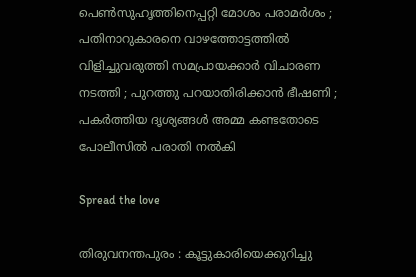പെണ്‍സുഹൃത്തിനെപ്പറ്റി മോശം പരാമര്‍ശം ; പതിനാറുകാരനെ വാഴത്തോട്ടത്തിൽ വിളിച്ചുവരുത്തി സമപ്രായക്കാർ വിചാരണ നടത്തി ; പുറത്തു പറയാതിരിക്കാൻ ഭീഷണി ; പകർത്തിയ ദൃശ്യങ്ങൾ അമ്മ കണ്ടതോടെ പോലീസിൽ പരാതി നൽകി

Spread the love

തിരുവനന്തപുരം : കൂട്ടുകാരിയെക്കുറിച്ചു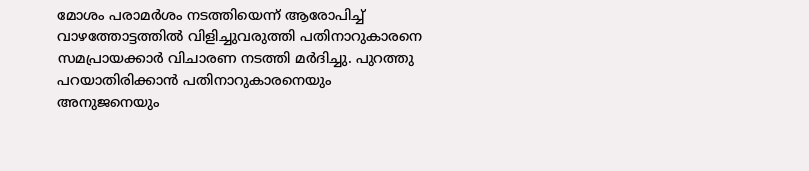മോശം പരാമർശം നടത്തിയെന്ന് ആരോപിച്ച് വാഴത്തോട്ടത്തിൽ വിളിച്ചുവരുത്തി പതിനാറുകാരനെ സമപ്രായക്കാർ വിചാരണ നടത്തി മർദിച്ചു. പുറത്തു പറയാതിരിക്കാൻ പതിനാറുകാരനെയും അനുജനെയും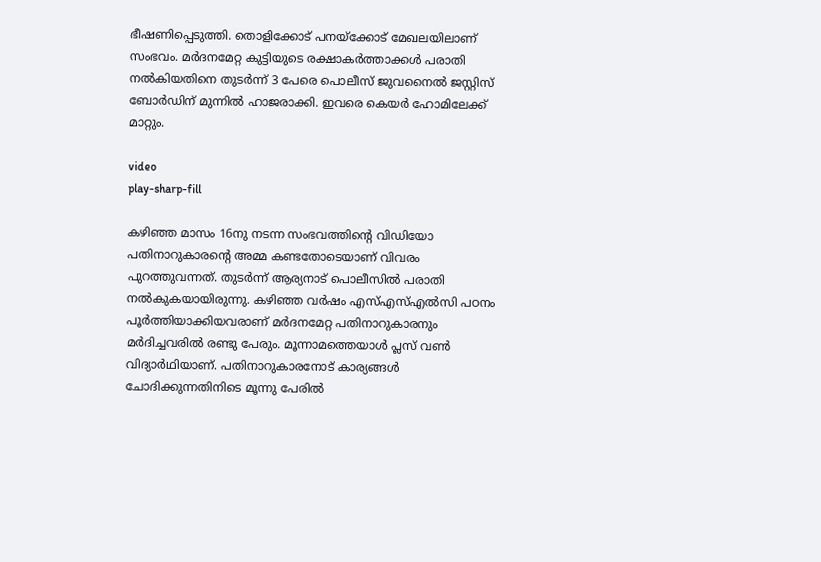ഭീഷണിപ്പെടുത്തി. തൊളിക്കോട് പനയ്ക്കോട് മേഖലയിലാണ് സംഭവം. മർദനമേറ്റ കുട്ടിയുടെ രക്ഷാകർത്താക്കൾ പരാതി നൽകിയതിനെ തുടർന്ന് 3 പേരെ പൊലീസ് ജുവനൈൽ ജസ്റ്റിസ് ബോർഡിന് മുന്നിൽ ഹാജരാക്കി. ഇവരെ കെയർ ഹോമിലേക്ക് മാറ്റും.

video
play-sharp-fill

കഴിഞ്ഞ മാസം 16നു നടന്ന സംഭവത്തിന്റെ വിഡിയോ പതിനാറുകാരന്റെ അമ്മ കണ്ടതോടെയാണ് വിവരം പുറത്തുവന്നത്. തുടർന്ന് ആര്യനാട് പൊലീസിൽ പരാതി നൽകുകയായിരുന്നു. കഴിഞ്ഞ വർഷം എസ്എസ്എൽസി പഠനം പൂർത്തിയാക്കിയവരാണ് മർദനമേറ്റ പതിനാറുകാരനും മർദിച്ചവരിൽ രണ്ടു പേരും. മൂന്നാമത്തെയാൾ പ്ലസ് വൺ വിദ്യാർഥിയാണ്. പതിനാറുകാരനോട് കാര്യങ്ങൾ ചോദിക്കുന്നതിനിടെ മൂന്നു പേരിൽ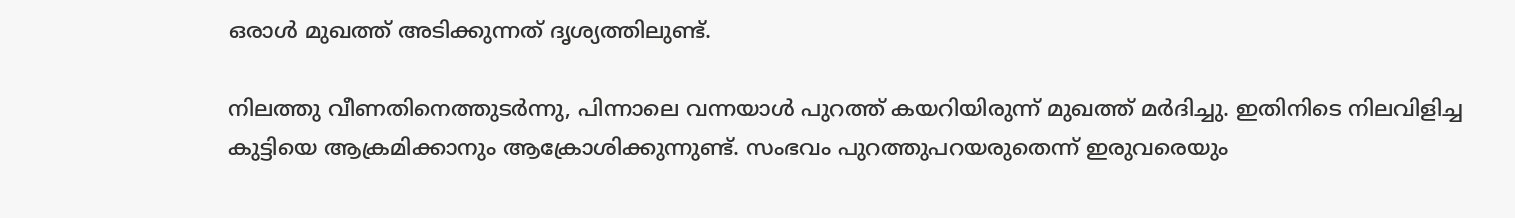ഒരാൾ മുഖത്ത് അടിക്കുന്നത് ദൃശ്യത്തിലുണ്ട്.

നിലത്തു വീണതിനെത്തുടർന്നു, പിന്നാലെ വന്നയാൾ പുറത്ത് കയറിയിരുന്ന് മുഖത്ത് മർദിച്ചു. ഇതിനിടെ നിലവിളിച്ച കുട്ടിയെ ആക്രമിക്കാനും ആക്രോശിക്കുന്നുണ്ട്. സംഭവം പുറത്തുപറയരുതെന്ന് ഇരുവരെയും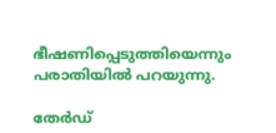ഭീഷണിപ്പെടുത്തിയെന്നും പരാതിയിൽ പറയുന്നു.

തേർഡ്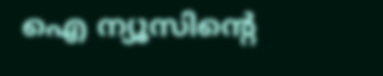ഐ ന്യൂസിന്റെ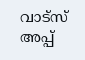വാട്സ് അപ്പ്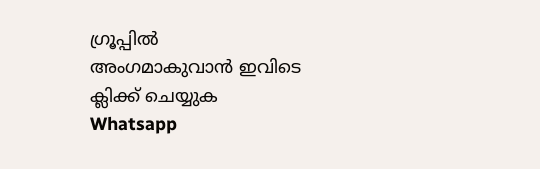ഗ്രൂപ്പിൽ അംഗമാകുവാൻ ഇവിടെ ക്ലിക്ക് ചെയ്യുക
Whatsapp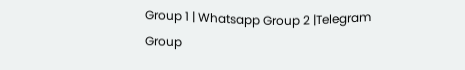Group 1 | Whatsapp Group 2 |Telegram Group